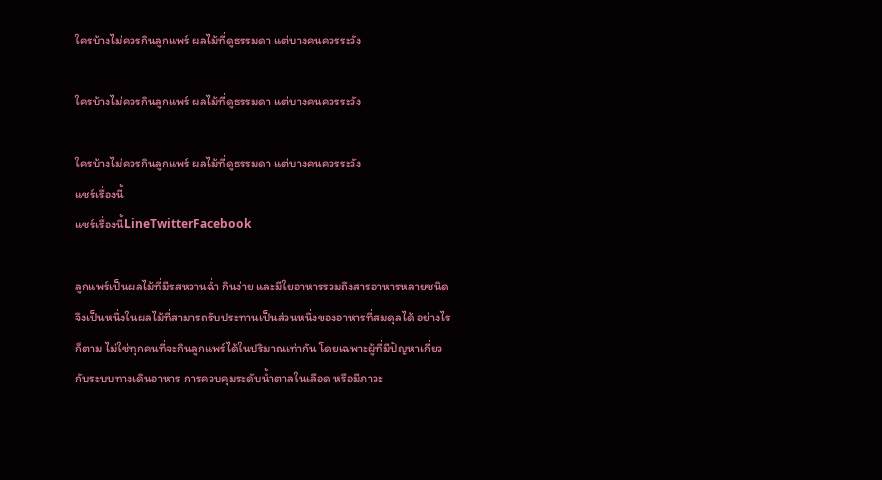ใครบ้างไม่ควรกินลูกแพร์ ผลไม้ที่ดูธรรมดา แต่บางคนควรระวัง

ใครบ้างไม่ควรกินลูกแพร์ ผลไม้ที่ดูธรรมดา แต่บางคนควรระวัง

ใครบ้างไม่ควรกินลูกแพร์ ผลไม้ที่ดูธรรมดา แต่บางคนควรระวัง
แชร์เรื่องนี้
แชร์เรื่องนี้LineTwitterFacebook

ลูกแพร์เป็นผลไม้ที่มีรสหวานฉ่ำ กินง่าย และมีใยอาหารรวมถึงสารอาหารหลายชนิด จึงเป็นหนึ่งในผลไม้ที่สามารถรับประทานเป็นส่วนหนึ่งของอาหารที่สมดุลได้ อย่างไรก็ตาม ไม่ใช่ทุกคนที่จะกินลูกแพร์ได้ในปริมาณเท่ากัน โดยเฉพาะผู้ที่มีปัญหาเกี่ยวกับระบบทางเดินอาหาร การควบคุมระดับน้ำตาลในเลือด หรือมีภาวะ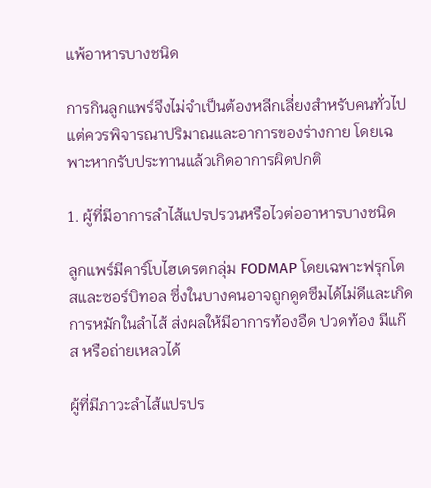แพ้อาหารบางชนิด

การกินลูกแพร์จึงไม่จำเป็นต้องหลีกเลี่ยงสำหรับคนทั่วไป แต่ควรพิจารณาปริมาณและอาการของร่างกาย โดยเฉพาะหากรับประทานแล้วเกิดอาการผิดปกติ

1. ผู้ที่มีอาการลำไส้แปรปรวนหรือไวต่ออาหารบางชนิด

ลูกแพร์มีคาร์โบไฮเดรตกลุ่ม FODMAP โดยเฉพาะฟรุกโตสและซอร์บิทอล ซึ่งในบางคนอาจถูกดูดซึมได้ไม่ดีและเกิดการหมักในลำไส้ ส่งผลให้มีอาการท้องอืด ปวดท้อง มีแก๊ส หรือถ่ายเหลวได้

ผู้ที่มีภาวะลำไส้แปรปร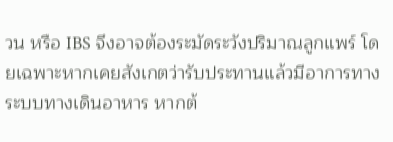วน หรือ IBS จึงอาจต้องระมัดระวังปริมาณลูกแพร์ โดยเฉพาะหากเคยสังเกตว่ารับประทานแล้วมีอาการทางระบบทางเดินอาหาร หากต้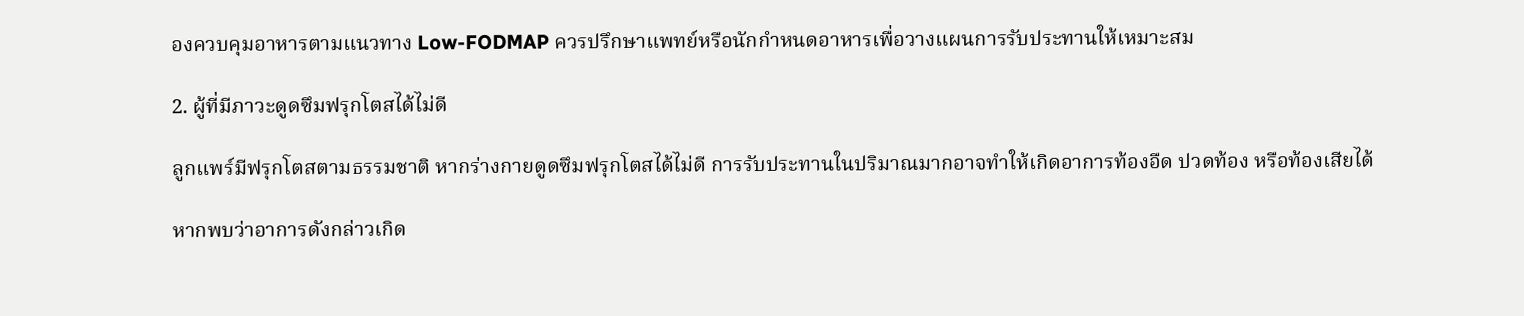องควบคุมอาหารตามแนวทาง Low-FODMAP ควรปรึกษาแพทย์หรือนักกำหนดอาหารเพื่อวางแผนการรับประทานให้เหมาะสม

2. ผู้ที่มีภาวะดูดซึมฟรุกโตสได้ไม่ดี

ลูกแพร์มีฟรุกโตสตามธรรมชาติ หากร่างกายดูดซึมฟรุกโตสได้ไม่ดี การรับประทานในปริมาณมากอาจทำให้เกิดอาการท้องอืด ปวดท้อง หรือท้องเสียได้

หากพบว่าอาการดังกล่าวเกิด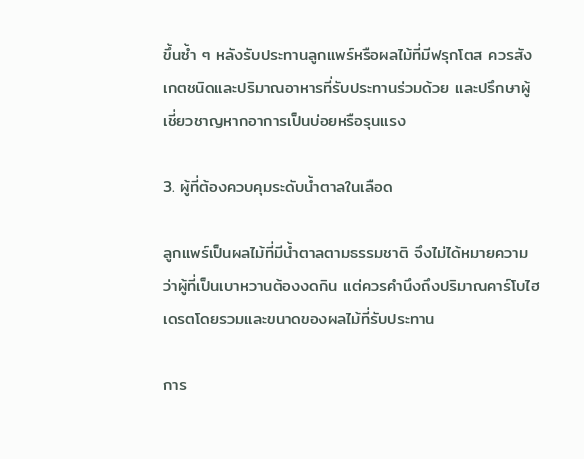ขึ้นซ้ำ ๆ หลังรับประทานลูกแพร์หรือผลไม้ที่มีฟรุกโตส ควรสังเกตชนิดและปริมาณอาหารที่รับประทานร่วมด้วย และปรึกษาผู้เชี่ยวชาญหากอาการเป็นบ่อยหรือรุนแรง

3. ผู้ที่ต้องควบคุมระดับน้ำตาลในเลือด

ลูกแพร์เป็นผลไม้ที่มีน้ำตาลตามธรรมชาติ จึงไม่ได้หมายความว่าผู้ที่เป็นเบาหวานต้องงดกิน แต่ควรคำนึงถึงปริมาณคาร์โบไฮเดรตโดยรวมและขนาดของผลไม้ที่รับประทาน

การ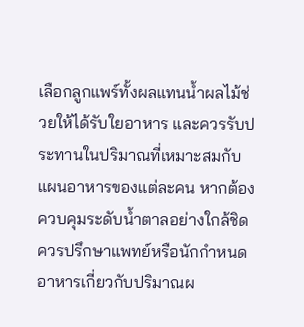เลือกลูกแพร์ทั้งผลแทนน้ำผลไม้ช่วยให้ได้รับใยอาหาร และควรรับประทานในปริมาณที่เหมาะสมกับแผนอาหารของแต่ละคน หากต้องควบคุมระดับน้ำตาลอย่างใกล้ชิด ควรปรึกษาแพทย์หรือนักกำหนดอาหารเกี่ยวกับปริมาณผ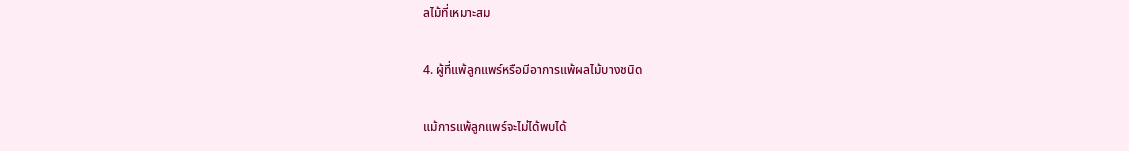ลไม้ที่เหมาะสม

4. ผู้ที่แพ้ลูกแพร์หรือมีอาการแพ้ผลไม้บางชนิด

แม้การแพ้ลูกแพร์จะไม่ได้พบได้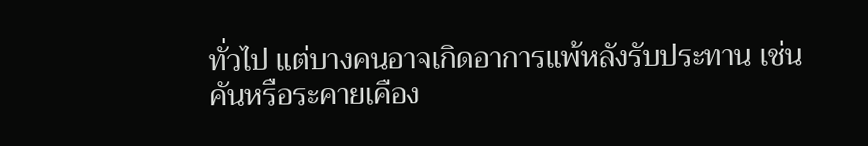ทั่วไป แต่บางคนอาจเกิดอาการแพ้หลังรับประทาน เช่น คันหรือระคายเคือง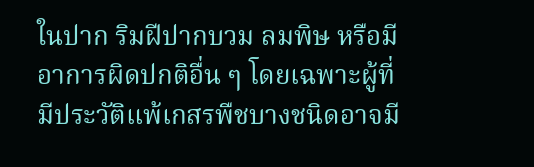ในปาก ริมฝีปากบวม ลมพิษ หรือมีอาการผิดปกติอื่น ๆ โดยเฉพาะผู้ที่มีประวัติแพ้เกสรพืชบางชนิดอาจมี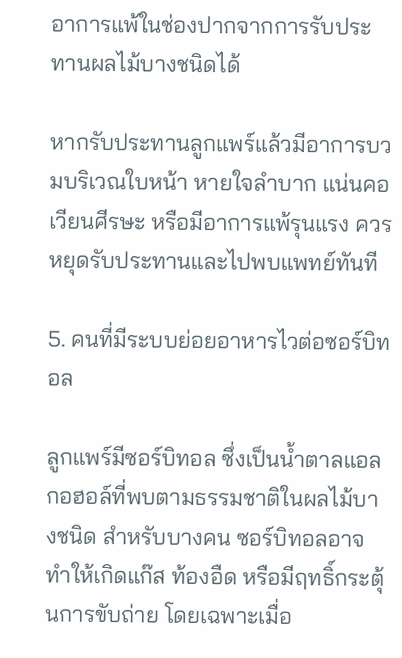อาการแพ้ในช่องปากจากการรับประทานผลไม้บางชนิดได้

หากรับประทานลูกแพร์แล้วมีอาการบวมบริเวณใบหน้า หายใจลำบาก แน่นคอ เวียนศีรษะ หรือมีอาการแพ้รุนแรง ควรหยุดรับประทานและไปพบแพทย์ทันที

5. คนที่มีระบบย่อยอาหารไวต่อซอร์บิทอล

ลูกแพร์มีซอร์บิทอล ซึ่งเป็นน้ำตาลแอลกอฮอล์ที่พบตามธรรมชาติในผลไม้บางชนิด สำหรับบางคน ซอร์บิทอลอาจทำให้เกิดแก๊ส ท้องอืด หรือมีฤทธิ์กระตุ้นการขับถ่าย โดยเฉพาะเมื่อ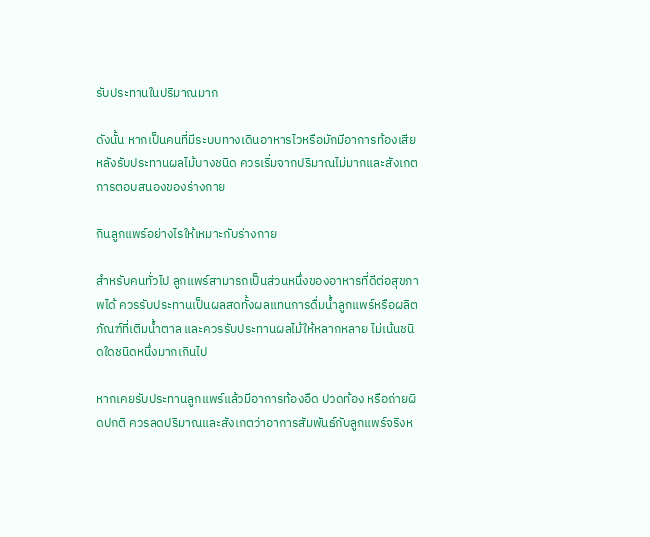รับประทานในปริมาณมาก

ดังนั้น หากเป็นคนที่มีระบบทางเดินอาหารไวหรือมักมีอาการท้องเสียหลังรับประทานผลไม้บางชนิด ควรเริ่มจากปริมาณไม่มากและสังเกตการตอบสนองของร่างกาย

กินลูกแพร์อย่างไรให้เหมาะกับร่างกาย

สำหรับคนทั่วไป ลูกแพร์สามารถเป็นส่วนหนึ่งของอาหารที่ดีต่อสุขภาพได้ ควรรับประทานเป็นผลสดทั้งผลแทนการดื่มน้ำลูกแพร์หรือผลิตภัณฑ์ที่เติมน้ำตาล และควรรับประทานผลไม้ให้หลากหลาย ไม่เน้นชนิดใดชนิดหนึ่งมากเกินไป

หากเคยรับประทานลูกแพร์แล้วมีอาการท้องอืด ปวดท้อง หรือถ่ายผิดปกติ ควรลดปริมาณและสังเกตว่าอาการสัมพันธ์กับลูกแพร์จริงห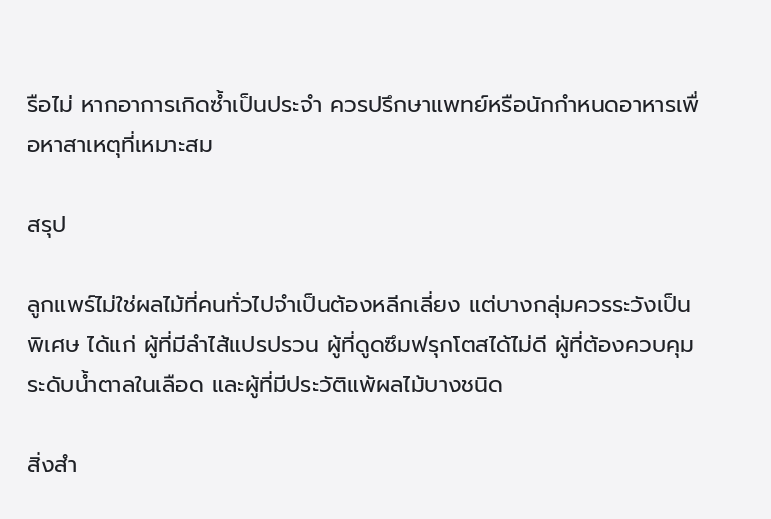รือไม่ หากอาการเกิดซ้ำเป็นประจำ ควรปรึกษาแพทย์หรือนักกำหนดอาหารเพื่อหาสาเหตุที่เหมาะสม

สรุป

ลูกแพร์ไม่ใช่ผลไม้ที่คนทั่วไปจำเป็นต้องหลีกเลี่ยง แต่บางกลุ่มควรระวังเป็นพิเศษ ได้แก่ ผู้ที่มีลำไส้แปรปรวน ผู้ที่ดูดซึมฟรุกโตสได้ไม่ดี ผู้ที่ต้องควบคุมระดับน้ำตาลในเลือด และผู้ที่มีประวัติแพ้ผลไม้บางชนิด

สิ่งสำ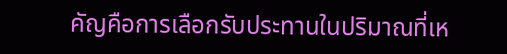คัญคือการเลือกรับประทานในปริมาณที่เห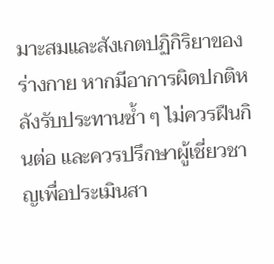มาะสมและสังเกตปฏิกิริยาของร่างกาย หากมีอาการผิดปกติหลังรับประทานซ้ำ ๆ ไม่ควรฝืนกินต่อ และควรปรึกษาผู้เชี่ยวชาญเพื่อประเมินสา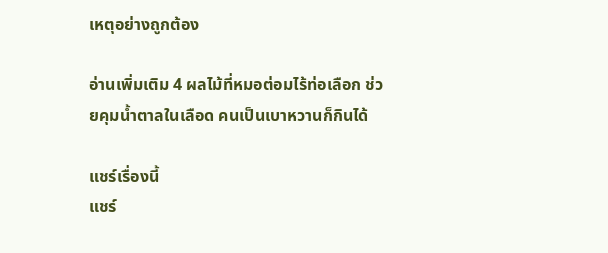เหตุอย่างถูกต้อง

อ่านเพิ่มเติม 4 ผลไม้ที่หมอต่อมไร้ท่อเลือก ช่วยคุมน้ำตาลในเลือด คนเป็นเบาหวานก็กินได้

แชร์เรื่องนี้
แชร์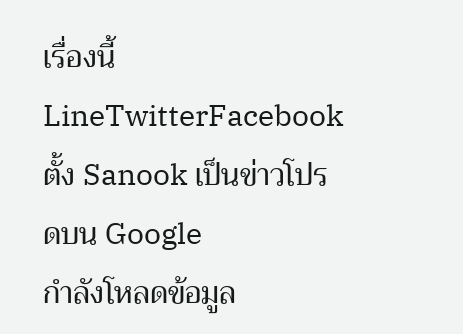เรื่องนี้LineTwitterFacebook
ตั้ง Sanook เป็นข่าวโปรดบน Google
กำลังโหลดข้อมูล